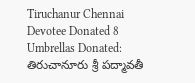Tiruchanur Chennai Devotee Donated 8 Umbrellas Donated: తిరుచానూరు శ్రీ పద్మావతీ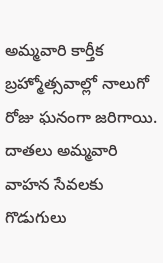అమ్మవారి కార్తీక బ్రహ్మోత్సవాల్లో నాలుగో రోజు ఘనంగా జరిగాయి. దాతలు అమ్మవారి వాహన సేవలకు గొడుగులు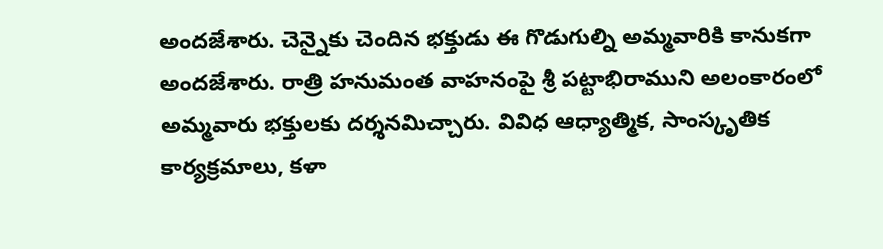అందజేశారు. చెన్నైకు చెందిన భక్తుడు ఈ గొడుగుల్ని అమ్మవారికి కానుకగా అందజేశారు. రాత్రి హనుమంత వాహనంపై శ్రీ పట్టాభిరాముని అలంకారంలో అమ్మవారు భక్తులకు దర్శనమిచ్చారు. వివిధ ఆధ్యాత్మిక, సాంస్కృతిక కార్యక్రమాలు, కళా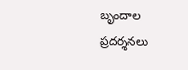బృందాల ప్రదర్శనలు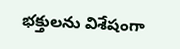భక్తులను విశేషంగా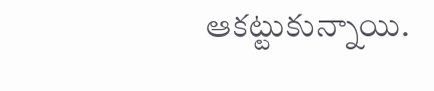ఆకట్టుకున్నాయి.